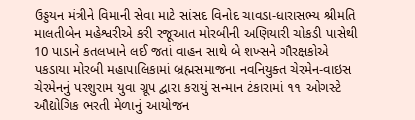ઉડ્ડયન મંત્રીને વિમાની સેવા માટે સાંસદ વિનોદ ચાવડા-ધારાસભ્ય શ્રીમતિ માલતીબેન મહેશ્વરીએ કરી રજૂઆત મોરબીની અણિયારી ચોકડી પાસેથી 10 પાડાને કતલખાને લઈ જતાં વાહન સાથે બે શખ્સને ગૌરક્ષકોએ પકડાયા મોરબી મહાપાલિકામાં બ્રહ્મસમાજના નવનિયુક્ત ચેરમેન-વાઇસ ચેરમેનનું પરશુરામ યુવા ગ્રૂપ દ્વારા કરાયું સન્માન ટંકારામાં ૧૧ ઓગસ્ટે ઔદ્યોગિક ભરતી મેળાનું આયોજન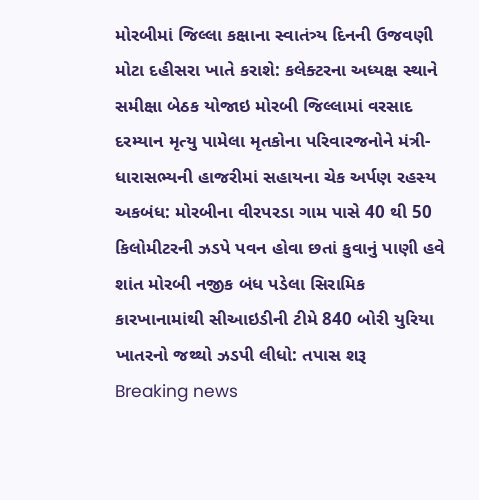મોરબીમાં જિલ્લા કક્ષાના સ્વાતંત્ર્ય દિનની ઉજવણી મોટા દહીસરા ખાતે કરાશે: કલેક્ટરના અધ્યક્ષ સ્થાને સમીક્ષા બેઠક યોજાઇ મોરબી જિલ્લામાં વરસાદ દરમ્યાન મૃત્યુ પામેલા મૃતકોના પરિવારજનોને મંત્રી-ધારાસભ્યની હાજરીમાં સહાયના ચેક અર્પણ રહસ્ય અકબંધ: મોરબીના વીરપરડા ગામ પાસે 40 થી 50 કિલોમીટરની ઝડપે પવન હોવા છતાં કુવાનું પાણી હવે શાંત મોરબી નજીક બંધ પડેલા સિરામિક કારખાનામાંથી સીઆઇડીની ટીમે 840 બોરી યુરિયા ખાતરનો જથ્થો ઝડપી લીધો: તપાસ શરૂ
Breaking news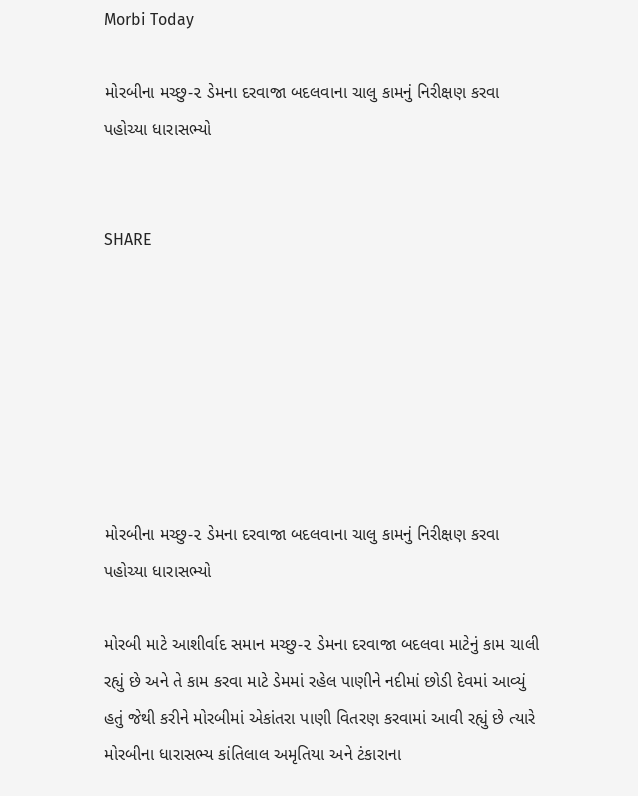Morbi Today

મોરબીના મચ્છુ-૨ ડેમના દરવાજા બદલવાના ચાલુ કામનું નિરીક્ષણ કરવા પહોચ્યા ધારાસભ્યો


SHARE







મોરબીના મચ્છુ-૨ ડેમના દરવાજા બદલવાના ચાલુ કામનું નિરીક્ષણ કરવા પહોચ્યા ધારાસભ્યો

મોરબી માટે આશીર્વાદ સમાન મચ્છુ-૨ ડેમના દરવાજા બદલવા માટેનું કામ ચાલી રહ્યું છે અને તે કામ કરવા માટે ડેમમાં રહેલ પાણીને નદીમાં છોડી દેવમાં આવ્યું હતું જેથી કરીને મોરબીમાં એકાંતરા પાણી વિતરણ કરવામાં આવી રહ્યું છે ત્યારે મોરબીના ધારાસભ્ય કાંતિલાલ અમૃતિયા અને ટંકારાના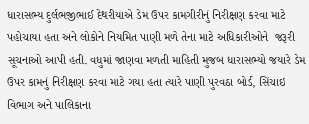ધારાસભ્ય દુર્લભજીભાઈ દેથરીયાએ ડેમ ઉપર કામગીરીનું નિરીક્ષણ કરવા માટે પહોચાયા હતા અને લોકોને નિયમિત પાણી મળે તેના માટે અધિકારીઓને  જરૂરી સૂચનાઓ આપી હતી. વધુમાં જાણવા મળતી માહિતી મુજબ ધારાસભ્યો જયારે ડેમ ઉપર કામનું નિરીક્ષણ કરવા માટે ગયા હતા ત્યારે પાણી પુરવઠા બોર્ડ, સિંચાઇ વિભાગ અને પાલિકાના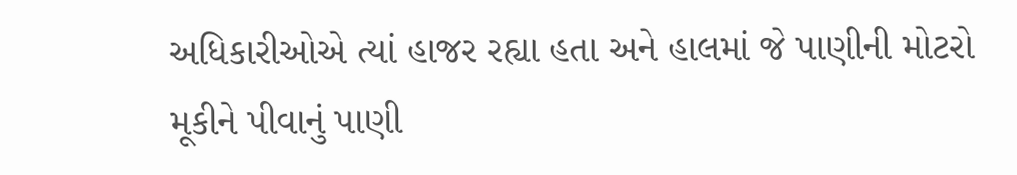અધિકારીઓએ ત્યાં હાજર રહ્યા હતા અને હાલમાં જે પાણીની મોટરો મૂકીને પીવાનું પાણી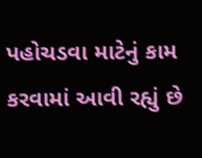પહોચડવા માટેનું કામ કરવામાં આવી રહ્યું છે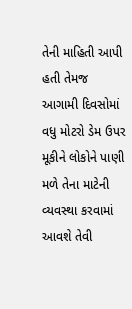તેની માહિતી આપી હતી તેમજ આગામી દિવસોમાં વધુ મોટરો ડેમ ઉપર મૂકીને લોકોને પાણી મળે તેના માટેની વ્યવસ્થા કરવામાં આવશે તેવી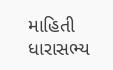માહિતી ધારાસભ્ય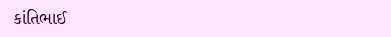કાંતિભાઈ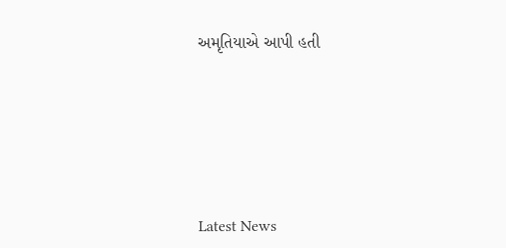અમૃતિયાએ આપી હતી






Latest News